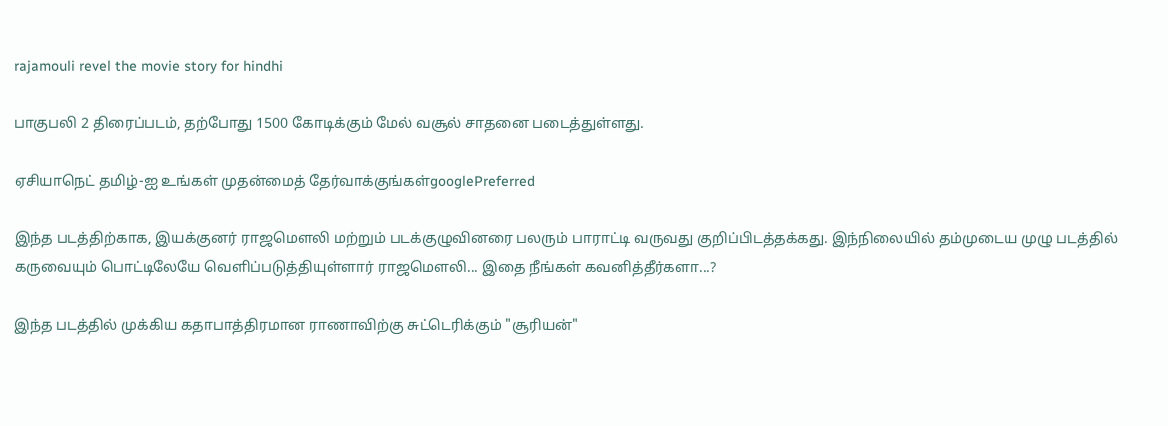rajamouli revel the movie story for hindhi

பாகுபலி 2 திரைப்படம், தற்போது 1500 கோடிக்கும் மேல் வசூல் சாதனை படைத்துள்ளது.

ஏசியாநெட் தமிழ்-ஐ உங்கள் முதன்மைத் தேர்வாக்குங்கள்googlePreferred

இந்த படத்திற்காக, இயக்குனர் ராஜமௌலி மற்றும் படக்குழுவினரை பலரும் பாராட்டி வருவது குறிப்பிடத்தக்கது. இந்நிலையில் தம்முடைய முழு படத்தில் கருவையும் பொட்டிலேயே வெளிப்படுத்தியுள்ளார் ராஜமௌலி... இதை நீங்கள் கவனித்தீர்களா...?

இந்த படத்தில் முக்கிய கதாபாத்திரமான ராணாவிற்கு சுட்டெரிக்கும் "சூரியன்"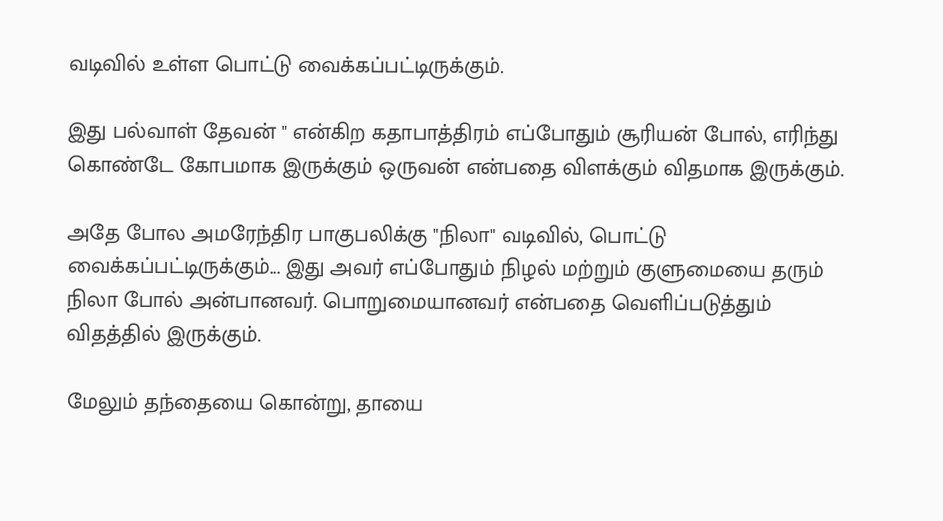வடிவில் உள்ள பொட்டு வைக்கப்பட்டிருக்கும்.

இது பல்வாள் தேவன் " என்கிற கதாபாத்திரம் எப்போதும் சூரியன் போல், எரிந்து கொண்டே கோபமாக இருக்கும் ஒருவன் என்பதை விளக்கும் விதமாக இருக்கும்.

அதே போல அமரேந்திர பாகுபலிக்கு "நிலா" வடிவில், பொட்டு வைக்கப்பட்டிருக்கும்... இது அவர் எப்போதும் நிழல் மற்றும் குளுமையை தரும் நிலா போல் அன்பானவர். பொறுமையானவர் என்பதை வெளிப்படுத்தும் விதத்தில் இருக்கும்.

மேலும் தந்தையை கொன்று, தாயை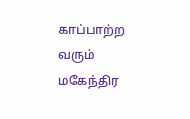காப்பாற்ற வரும் மகேந்திர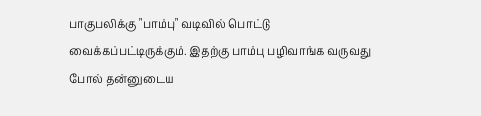பாகுபலிக்கு "பாம்பு" வடிவில் பொட்டு வைக்கப்பட்டிருக்கும். இதற்கு பாம்பு பழிவாங்க வருவது போல் தன்னுடைய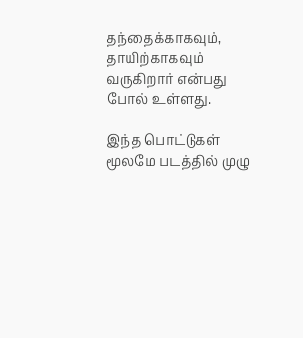தந்தைக்காகவும், தாயிற்காகவும் வருகிறார் என்பது போல் உள்ளது.

இந்த பொட்டுகள் மூலமே படத்தில் முழு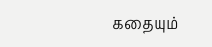கதையும்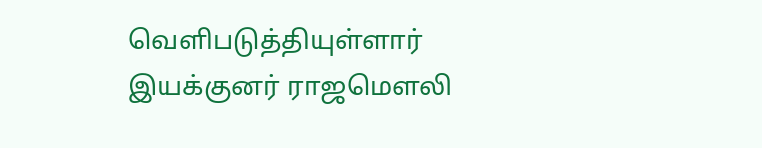வெளிபடுத்தியுள்ளார் இயக்குனர் ராஜமௌலி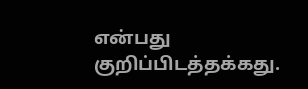என்பது குறிப்பிடத்தக்கது.